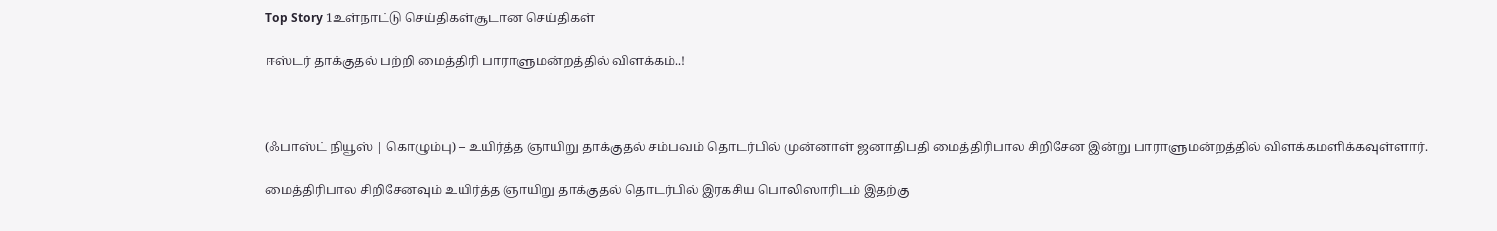Top Story 1உள்நாட்டு செய்திகள்சூடான செய்திகள்

ஈஸ்டர் தாக்குதல் பற்றி மைத்திரி பாராளுமன்றத்தில் விளக்கம்..!



(ஃபாஸ்ட் நியூஸ் | கொழும்பு) – உயிர்த்த ஞாயிறு தாக்குதல் சம்பவம் தொடர்பில் முன்னாள் ஜனாதிபதி மைத்திரிபால சிறிசேன இன்று பாராளுமன்றத்தில் விளக்கமளிக்கவுள்ளார்.

மைத்திரிபால சிறிசேனவும் உயிர்த்த ஞாயிறு தாக்குதல் தொடர்பில் இரகசிய பொலிஸாரிடம் இதற்கு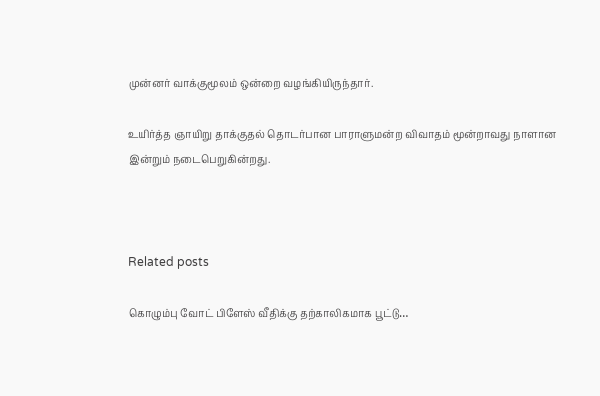முன்னர் வாக்குமூலம் ஒன்றை வழங்கியிருந்தார்.

உயிர்த்த ஞாயிறு தாக்குதல் தொடர்பான பாராளுமன்ற விவாதம் மூன்றாவது நாளான இன்றும் நடைபெறுகின்றது.



Related posts

கொழும்பு வோட் பிளேஸ் வீதிக்கு தற்காலிகமாக பூட்டு…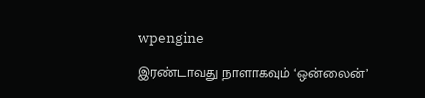wpengine

இரண்டாவது நாளாகவும் ‘ஒன்லைன்’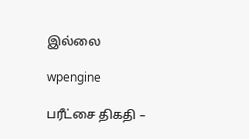இல்லை

wpengine

பரீட்சை திகதி –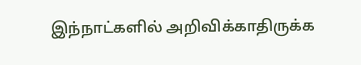இந்நாட்களில் அறிவிக்காதிருக்க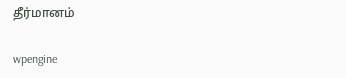தீர்மானம்

wpengine